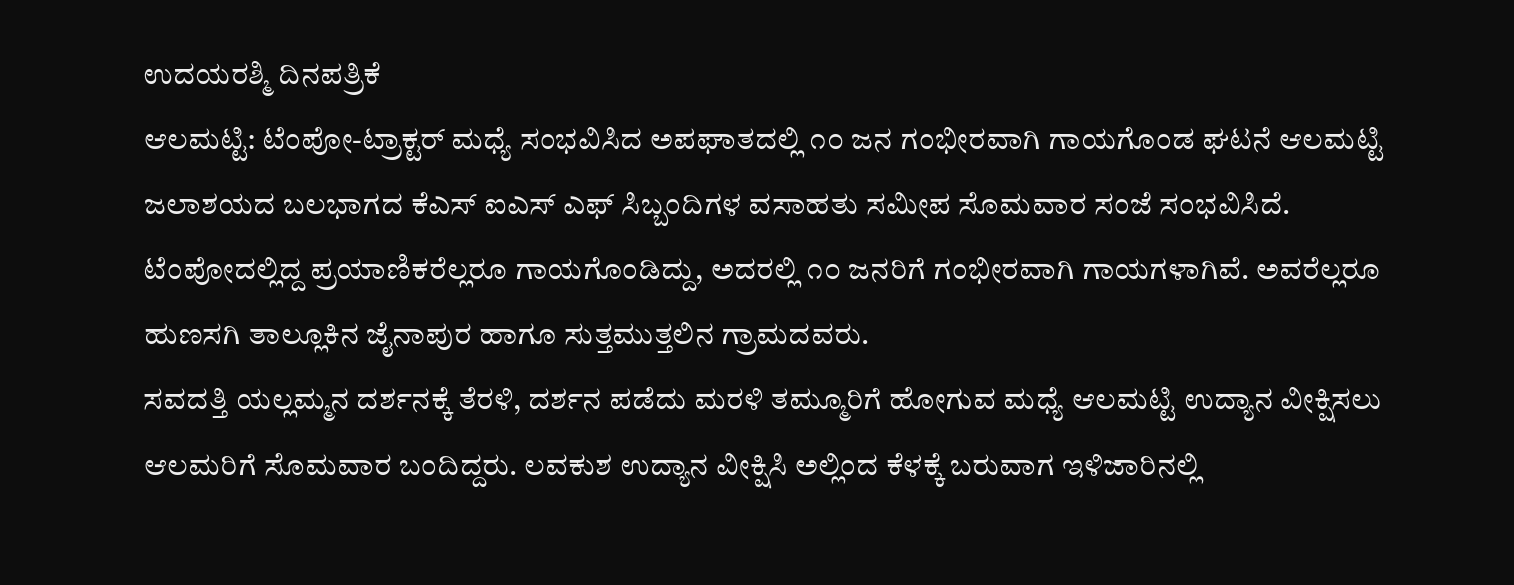ಉದಯರಶ್ಮಿ ದಿನಪತ್ರಿಕೆ
ಆಲಮಟ್ಟಿ: ಟೆಂಪೋ-ಟ್ರಾಕ್ಟರ್ ಮಧ್ಯೆ ಸಂಭವಿಸಿದ ಅಪಘಾತದಲ್ಲಿ ೧೦ ಜನ ಗಂಭೀರವಾಗಿ ಗಾಯಗೊಂಡ ಘಟನೆ ಆಲಮಟ್ಟಿ ಜಲಾಶಯದ ಬಲಭಾಗದ ಕೆಎಸ್ ಐಎಸ್ ಎಫ್ ಸಿಬ್ಬಂದಿಗಳ ವಸಾಹತು ಸಮೀಪ ಸೊಮವಾರ ಸಂಜೆ ಸಂಭವಿಸಿದೆ.
ಟೆಂಪೋದಲ್ಲಿದ್ದ ಪ್ರಯಾಣಿಕರೆಲ್ಲರೂ ಗಾಯಗೊಂಡಿದ್ದು, ಅದರಲ್ಲಿ ೧೦ ಜನರಿಗೆ ಗಂಭೀರವಾಗಿ ಗಾಯಗಳಾಗಿವೆ. ಅವರೆಲ್ಲರೂ ಹುಣಸಗಿ ತಾಲ್ಲೂಕಿನ ಜೈನಾಪುರ ಹಾಗೂ ಸುತ್ತಮುತ್ತಲಿನ ಗ್ರಾಮದವರು.
ಸವದತ್ತಿ ಯಲ್ಲಮ್ಮನ ದರ್ಶನಕ್ಕೆ ತೆರಳಿ, ದರ್ಶನ ಪಡೆದು ಮರಳಿ ತಮ್ಮೂರಿಗೆ ಹೋಗುವ ಮಧ್ಯೆ ಆಲಮಟ್ಟಿ ಉದ್ಯಾನ ವೀಕ್ಷಿಸಲು ಆಲಮರಿಗೆ ಸೊಮವಾರ ಬಂದಿದ್ದರು. ಲವಕುಶ ಉದ್ಯಾನ ವೀಕ್ಷಿಸಿ ಅಲ್ಲಿಂದ ಕೆಳಕ್ಕೆ ಬರುವಾಗ ಇಳಿಜಾರಿನಲ್ಲಿ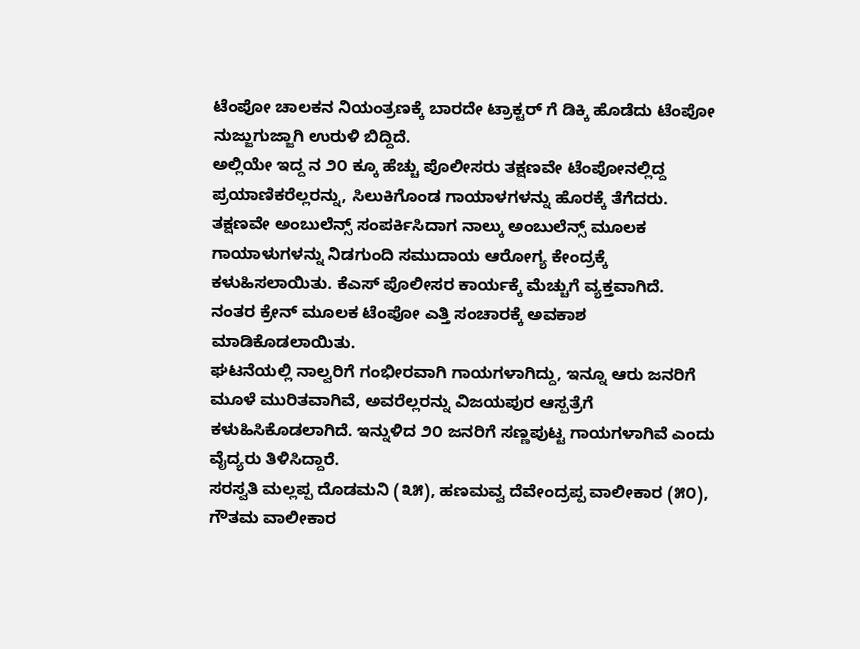ಟೆಂಪೋ ಚಾಲಕನ ನಿಯಂತ್ರಣಕ್ಕೆ ಬಾರದೇ ಟ್ರಾಕ್ಟರ್ ಗೆ ಡಿಕ್ಕಿ ಹೊಡೆದು ಟೆಂಪೋ ನುಜ್ಜುಗುಜ್ಜಾಗಿ ಉರುಳಿ ಬಿದ್ದಿದೆ.
ಅಲ್ಲಿಯೇ ಇದ್ದ ನ ೨೦ ಕ್ಕೂ ಹೆಚ್ಚು ಪೊಲೀಸರು ತಕ್ಷಣವೇ ಟೆಂಪೋನಲ್ಲಿದ್ದ ಪ್ರಯಾಣಿಕರೆಲ್ಲರನ್ನು, ಸಿಲುಕಿಗೊಂಡ ಗಾಯಾಳಗಳನ್ನು ಹೊರಕ್ಕೆ ತೆಗೆದರು. ತಕ್ಷಣವೇ ಅಂಬುಲೆನ್ಸ್ ಸಂಪರ್ಕಿಸಿದಾಗ ನಾಲ್ಕು ಅಂಬುಲೆನ್ಸ್ ಮೂಲಕ ಗಾಯಾಳುಗಳನ್ನು ನಿಡಗುಂದಿ ಸಮುದಾಯ ಆರೋಗ್ಯ ಕೇಂದ್ರಕ್ಕೆ ಕಳುಹಿಸಲಾಯಿತು. ಕೆಎಸ್ ಪೊಲೀಸರ ಕಾರ್ಯಕ್ಕೆ ಮೆಚ್ಚುಗೆ ವ್ಯಕ್ತವಾಗಿದೆ.
ನಂತರ ಕ್ರೇನ್ ಮೂಲಕ ಟೆಂಪೋ ಎತ್ತಿ ಸಂಚಾರಕ್ಕೆ ಅವಕಾಶ ಮಾಡಿಕೊಡಲಾಯಿತು.
ಘಟನೆಯಲ್ಲಿ ನಾಲ್ವರಿಗೆ ಗಂಭೀರವಾಗಿ ಗಾಯಗಳಾಗಿದ್ದು, ಇನ್ನೂ ಆರು ಜನರಿಗೆ ಮೂಳೆ ಮುರಿತವಾಗಿವೆ, ಅವರೆಲ್ಲರನ್ನು ವಿಜಯಪುರ ಆಸ್ಪತ್ರೆಗೆ ಕಳುಹಿಸಿಕೊಡಲಾಗಿದೆ. ಇನ್ನುಳಿದ ೨೦ ಜನರಿಗೆ ಸಣ್ಣಪುಟ್ಟ ಗಾಯಗಳಾಗಿವೆ ಎಂದು ವೈದ್ಯರು ತಿಳಿಸಿದ್ದಾರೆ.
ಸರಸ್ವತಿ ಮಲ್ಲಪ್ಪ ದೊಡಮನಿ (೩೫), ಹಣಮವ್ವ ದೆವೇಂದ್ರಪ್ಪ ವಾಲೀಕಾರ (೫೦), ಗೌತಮ ವಾಲೀಕಾರ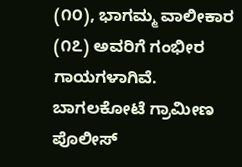(೧೦), ಭಾಗಮ್ಮ ವಾಲೀಕಾರ (೧೭) ಅವರಿಗೆ ಗಂಭೀರ ಗಾಯಗಳಾಗಿವೆ.
ಬಾಗಲಕೋಟೆ ಗ್ರಾಮೀಣ ಪೊಲೀಸ್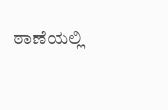ಠಾಣೆಯಲ್ಲಿ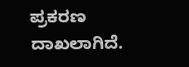ಪ್ರಕರಣ ದಾಖಲಾಗಿದೆ.